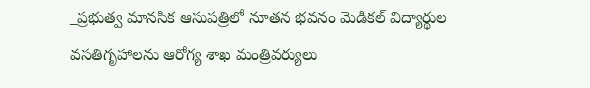_ప్రభుత్వ మానసిక ఆసుపత్రిలో నూతన భవనం మెడికల్ విద్యార్థుల వసతిగృహాలను ఆరోగ్య శాఖ మంత్రివర్యులు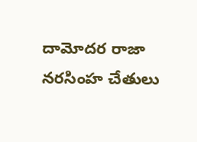దామోదర రాజా నరసింహ చేతులు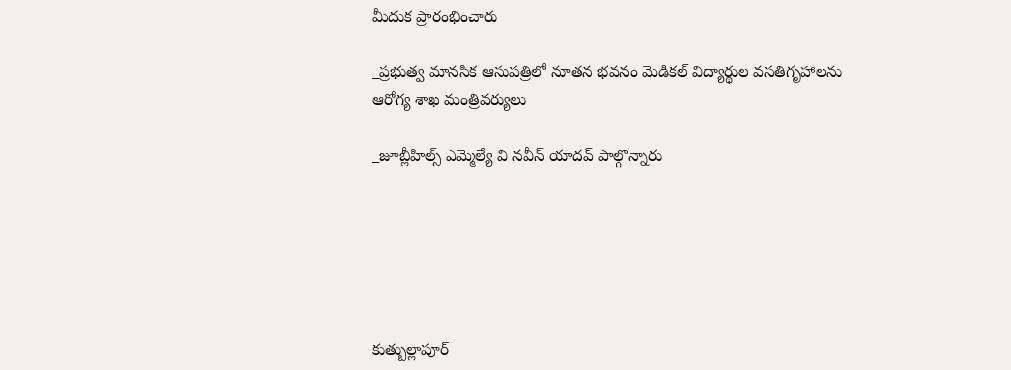మీదుక ప్రారంభించారు

_ప్రభుత్వ మానసిక ఆసుపత్రిలో నూతన భవనం మెడికల్ విద్యార్థుల వసతిగృహాలను ఆరోగ్య శాఖ మంత్రివర్యులు

_జూబ్లీహిల్స్ ఎమ్మెల్యే వి నవీన్ యాదవ్ పాల్గొన్నారు






కుత్బుల్లాపూర్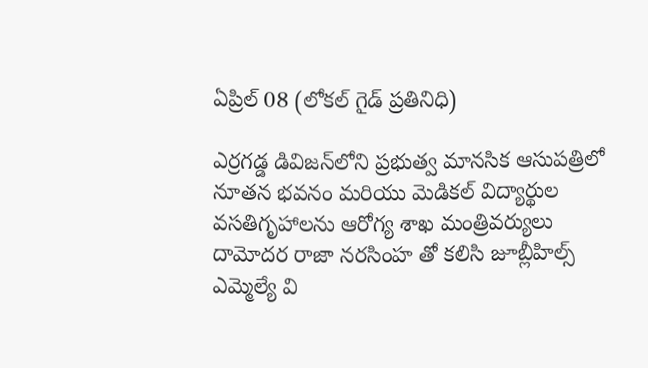ఏప్రిల్ 08 (లోకల్ గైడ్ ప్రతినిధి)

ఎర్రగడ్డ డివిజన్‌లోని ప్రభుత్వ మానసిక ఆసుపత్రిలో నూతన భవనం మరియు మెడికల్ విద్యార్థుల వసతిగృహాలను ఆరోగ్య శాఖ మంత్రివర్యులు  దామోదర రాజా నరసింహ తో కలిసి జూబ్లీహిల్స్ ఎమ్మెల్యే వి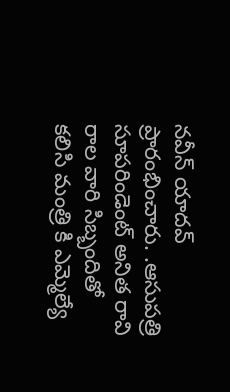నవీన్ యాదవ్ ప్రారంభించారు. .ఆసుపత్రి సూపరిండెంట్ అనిత రావి రాల వారి సిబ్బందితో కలిసి మంత్రి కి ఎమ్మెల్యే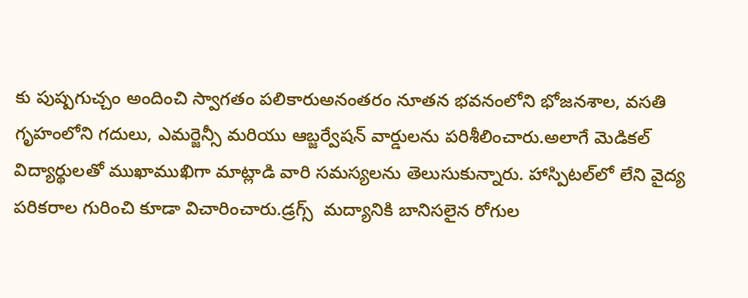కు పుష్పగుచ్చం అందించి స్వాగతం పలికారుఅనంతరం నూతన భవనంలోని భోజనశాల, వసతి గృహంలోని గదులు, ఎమర్జెన్సీ మరియు ఆబ్జర్వేషన్ వార్డులను పరిశీలించారు.అలాగే మెడికల్ విద్యార్థులతో ముఖాముఖిగా మాట్లాడి వారి సమస్యలను తెలుసుకున్నారు. హాస్పిటల్‌లో లేని వైద్య పరికరాల గురించి కూడా విచారించారు.డ్రగ్స్  మద్యానికి బానిసలైన రోగుల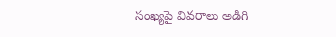సంఖ్యపై వివరాలు అడిగి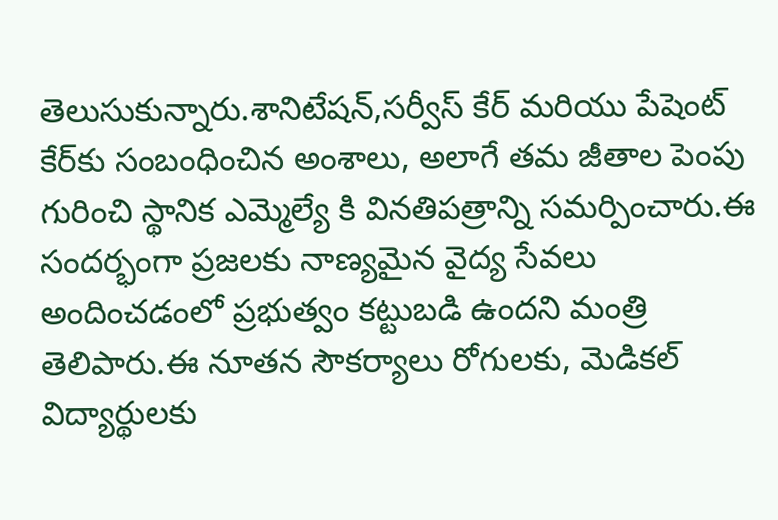తెలుసుకున్నారు.శానిటేషన్,సర్వీస్ కేర్ మరియు పేషెంట్ కేర్‌కు సంబంధించిన అంశాలు, అలాగే తమ జీతాల పెంపు గురించి స్థానిక ఎమ్మెల్యే కి వినతిపత్రాన్ని సమర్పించారు.ఈ సందర్భంగా ప్రజలకు నాణ్యమైన వైద్య సేవలు అందించడంలో ప్రభుత్వం కట్టుబడి ఉందని మంత్రి  తెలిపారు.ఈ నూతన సౌకర్యాలు రోగులకు, మెడికల్ విద్యార్థులకు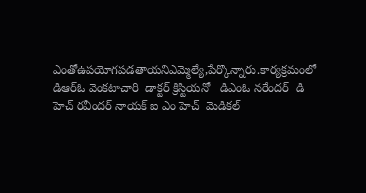ఎంతోఉపయోగపడతాయనిఎమ్మెల్యే,పేర్కొన్నారు.కార్యక్రమంలో  డిఆర్ఓ వెంకటాచారి  డాక్టర్ క్రిస్టియనో   డిఎంఓ నరేందర్  డి హెచ్ రవీందర్ నాయక్ ఐ ఎం హెచ్  మెడికల్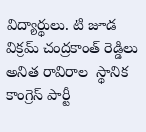విద్యార్థులు. టి జూడ విక్రమ్ చంద్రకాంత్ రెడ్డిలు అనిత రావిరాల  స్థానిక కాంగ్రెస్ పార్టీ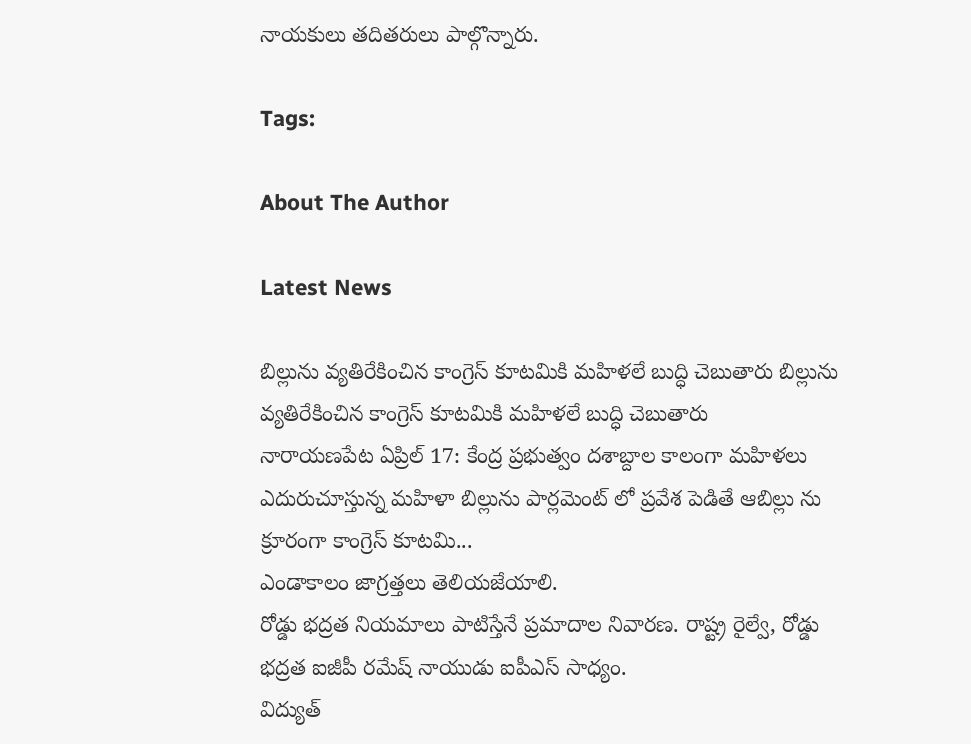నాయకులు తదితరులు పాల్గొన్నారు.

Tags:

About The Author

Latest News

బిల్లును వ్యతిరేకించిన కాంగ్రెస్ కూటమికి మహిళలే బుద్ధి చెబుతారు బిల్లును వ్యతిరేకించిన కాంగ్రెస్ కూటమికి మహిళలే బుద్ధి చెబుతారు
నారాయణపేట ఏప్రిల్ 17: కేంద్ర ప్రభుత్వం దశాబ్దాల కాలంగా మహిళలు ఎదురుచూస్తున్న మహిళా బిల్లును పార్లమెంట్ లో ప్రవేశ పెడితే ఆబిల్లు ను క్రూరంగా కాంగ్రెస్ కూటమి...
ఎండాకాలం జాగ్రత్తలు తెలియజేయాలి.
రోడ్డు భద్రత నియమాలు పాటిస్తేనే ప్రమాదాల నివారణ. రాష్ట్ర రైల్వే, రోడ్డు భద్రత ఐజీపీ రమేష్ నాయుడు ఐపీఎస్ సాధ్యం.
విద్యుత్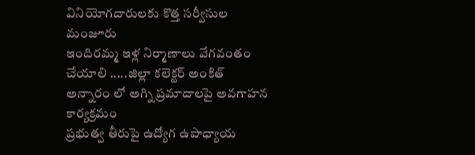వినియోగదారులకు కొత్త సర్వీసుల మంజూరు
ఇందిరమ్మ ఇళ్ల నిర్మాణాలు వేగవంతం చేయాలి .....జిల్లా కలెక్టర్ అంకిత్
అన్నారం లో అగ్ని ప్రమాదాలపై అవగాహన కార్యక్రమం
ప్రభుత్వ తీరుపై ఉద్యోగ ఉపాధ్యాయ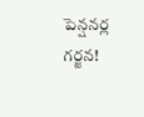పెన్షనర్ల గర్జన!